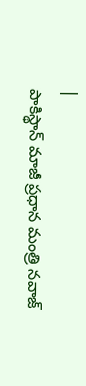|
పాకిస్థాన్ మాజీ ప్రధాన మంత్రి నవాజ్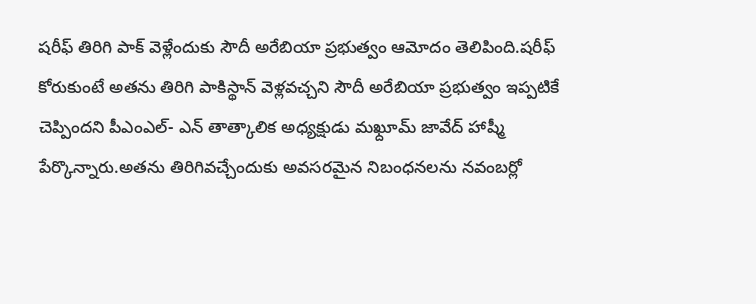షరీఫ్ తిరిగి పాక్ వెళ్లేందుకు సౌదీ అరేబియా ప్రభుత్వం ఆమోదం తెలిపింది.షరీఫ్ కోరుకుంటే అతను తిరిగి పాకిస్థాన్ వెళ్లవచ్చని సౌదీ అరేబియా ప్రభుత్వం ఇప్పటికే చెప్పిందని పీఎంఎల్- ఎన్ తాత్కాలిక అధ్యక్షుడు మఖ్దూమ్ జావేద్ హాష్మీ పేర్కొన్నారు.అతను తిరిగివచ్చేందుకు అవసరమైన నిబంధనలను నవంబర్లో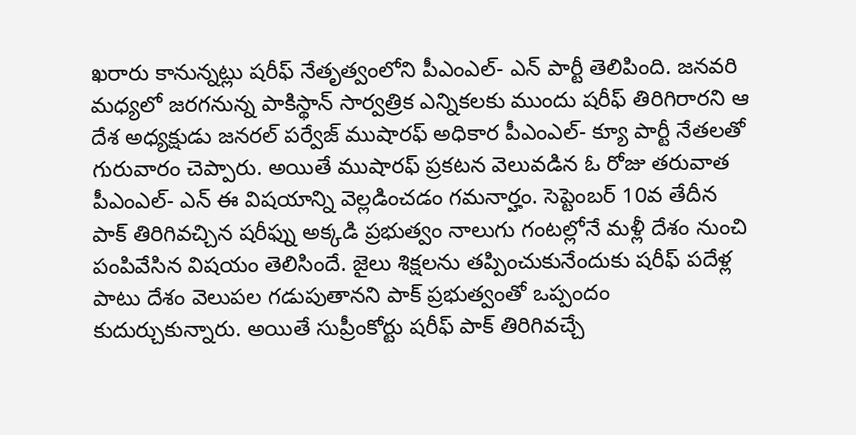ఖరారు కానున్నట్లు షరీఫ్ నేతృత్వంలోని పీఎంఎల్- ఎన్ పార్టీ తెలిపింది. జనవరి మధ్యలో జరగనున్న పాకిస్థాన్ సార్వత్రిక ఎన్నికలకు ముందు షరీఫ్ తిరిగిరారని ఆ దేశ అధ్యక్షుడు జనరల్ పర్వేజ్ ముషారఫ్ అధికార పీఎంఎల్- క్యూ పార్టీ నేతలతో గురువారం చెప్పారు. అయితే ముషారఫ్ ప్రకటన వెలువడిన ఓ రోజు తరువాత పీఎంఎల్- ఎన్ ఈ విషయాన్ని వెల్లడించడం గమనార్హం. సెప్టెంబర్ 10వ తేదీన పాక్ తిరిగివచ్చిన షరీఫ్ను అక్కడి ప్రభుత్వం నాలుగు గంటల్లోనే మళ్లీ దేశం నుంచి పంపివేసిన విషయం తెలిసిందే. జైలు శిక్షలను తప్పించుకునేందుకు షరీఫ్ పదేళ్ల పాటు దేశం వెలుపల గడుపుతానని పాక్ ప్రభుత్వంతో ఒప్పందం కుదుర్చుకున్నారు. అయితే సుప్రీంకోర్టు షరీఫ్ పాక్ తిరిగివచ్చే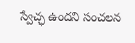స్వేచ్ఛ ఉందని సంచలన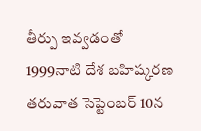తీర్పు ఇవ్వడంతో 1999నాటి దేశ బహిష్కరణ తరువాత సెప్టెంబర్ 10న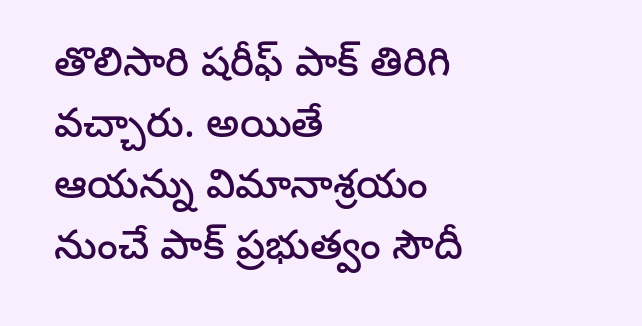తొలిసారి షరీఫ్ పాక్ తిరిగి వచ్చారు. అయితే ఆయన్ను విమానాశ్రయం నుంచే పాక్ ప్రభుత్వం సౌదీ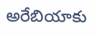అరేబియాకు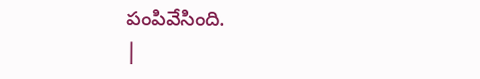పంపివేసింది.
|